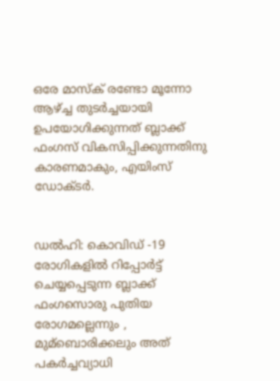ഒരേ മാസ്ക് രണ്ടോ മൂന്നോ ആഴ്ച്ച തുടർച്ചയായി ഉപയോഗിക്കുന്നത് ബ്ലാക്ക് ഫംഗസ് വികസിപ്പിക്കുന്നതിനു കാരണമാകും, എയിംസ് ഡോക്ടർ.


ഡല്‍ഹി: കൊവിഡ്‌ -19 രോഗികളില്‍ റിപ്പോര്‍ട്ട് ചെയ്യപ്പെടുന്ന ബ്ലാക്ക് ഫംഗസൊരു പുതിയ രോഗമല്ലെന്നും , മുമ്ബൊരിക്കലും അത് പകര്‍ച്ചവ്യാധി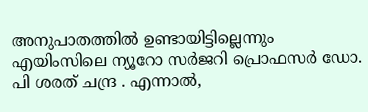അനുപാതത്തില്‍ ഉണ്ടായിട്ടില്ലെന്നും എയിംസിലെ ന്യൂറോ സര്‍ജറി പ്രൊഫസര്‍ ഡോ. പി ശരത് ചന്ദ്ര . എന്നാല്‍,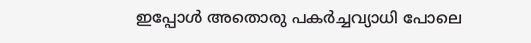ഇപ്പോള്‍ അതൊരു പകര്‍ച്ചവ്യാധി പോലെ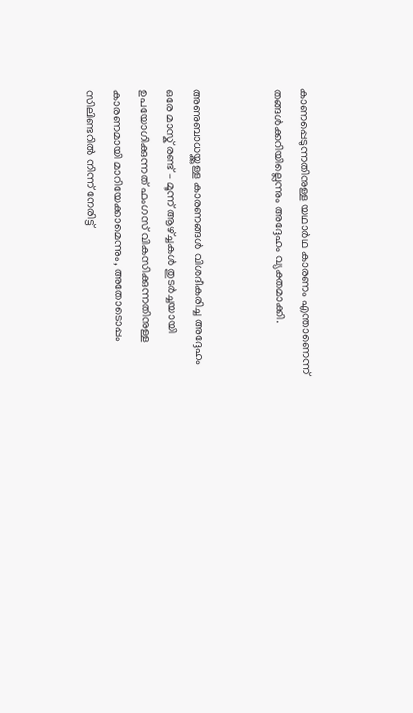കാണപ്പെടുന്നതിനുള്ള യഥാര്‍ഥ കാരണം എന്താണെന്ന് തങ്ങള്‍ക്കറിയില്ലെന്നും അദ്ദേഹം വ്യക്തമാക്കി.


അണുബാധയ്ക്കുള്ള കാരണങ്ങള്‍ വിശദീകരിച്ച അദ്ദേഹം ഒരേ മാസ്ക് രണ്ട് – മൂന്ന് ആഴ്ച്ചകള്‍ തുടര്‍ച്ചയായി ഉപയോഗിക്കുന്നത് ഫംഗസ് വികസിക്കുന്നതിനുള്ള കാരണമായി മാറിയേക്കാമെന്നും, അതോടൊപ്പം സിലിണ്ടറില്‍ നിന്ന് നേരിട്ട്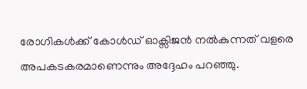രോഗികള്‍ക്ക് കോള്‍ഡ് ഓക്സിജന്‍ നല്‍കുന്നത് വളരെ അപകടകരമാണെന്നും അദ്ദേഹം പറഞ്ഞു.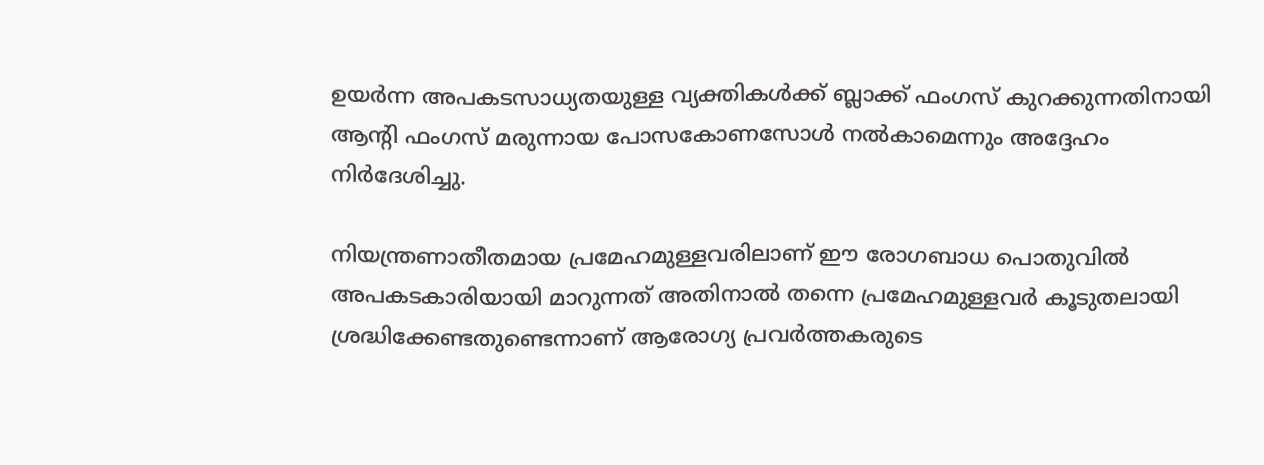ഉയര്‍ന്ന അപകടസാധ്യതയുള്ള വ്യക്തികള്‍ക്ക് ബ്ലാക്ക് ഫംഗസ് കുറക്കുന്നതിനായി ആന്‍റി ഫംഗസ് മരുന്നായ പോസകോണസോള്‍ നല്‍കാമെന്നും അദ്ദേഹം നിര്‍ദേശിച്ചു.

നിയന്ത്രണാതീതമായ പ്രമേഹമുള്ളവരിലാണ് ഈ രോഗബാധ പൊതുവില്‍ അപകടകാരിയായി മാറുന്നത് അതിനാല്‍ തന്നെ പ്രമേഹമുള്ളവര്‍ കൂടുതലായി ശ്രദ്ധിക്കേണ്ടതുണ്ടെന്നാണ് ആരോഗ്യ പ്രവര്‍ത്തകരുടെ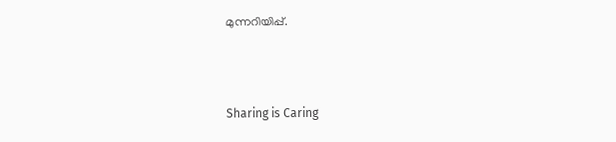മുന്നറിയിപ്പ്.



Sharing is Caring